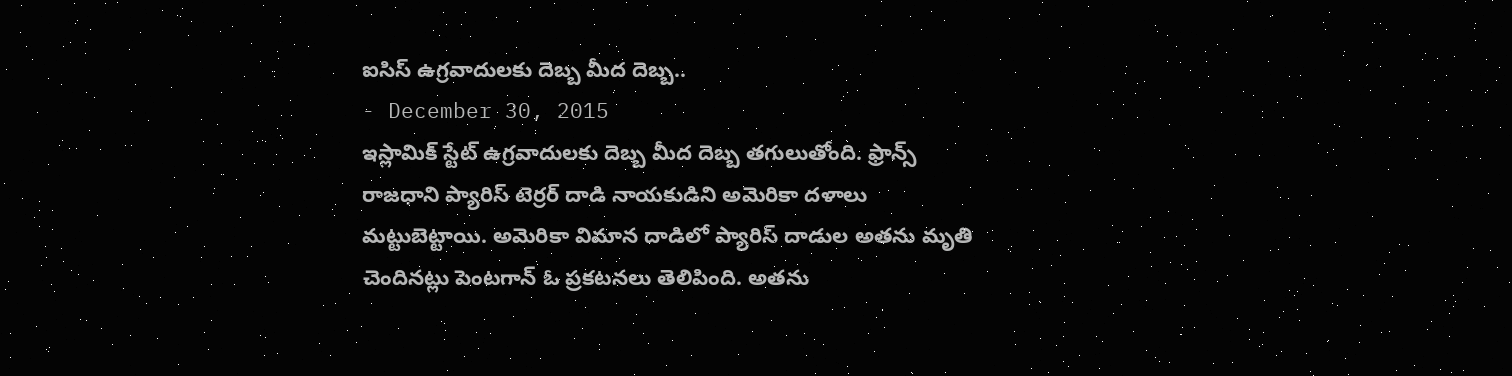ఐసిస్ ఉగ్రవాదులకు దెబ్బ మీద దెబ్బ..
- December 30, 2015
ఇస్లామిక్ స్టేట్ ఉగ్రవాదులకు దెబ్బ మీద దెబ్బ తగులుతోంది. ఫ్రాన్స్ రాజధాని ప్యారిస్ టెర్రర్ దాడి నాయకుడిని అమెరికా దళాలు మట్టుబెట్టాయి. అమెరికా విమాన దాడిలో ప్యారిస్ దాడుల అతను మృతి చెందినట్లు పెంటగాన్ ఓ ప్రకటనలు తెలిపింది. అతను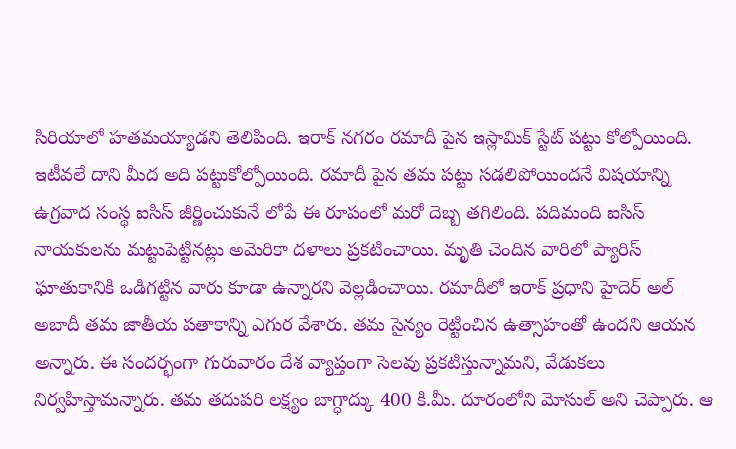సిరియాలో హతమయ్యాడని తెలిపింది. ఇరాక్ నగరం రమాదీ పైన ఇస్లామిక్ స్టేట్ పట్టు కోల్పోయింది. ఇటీవలే దాని మీద అది పట్టుకోల్పోయింది. రమాదీ పైన తమ పట్టు సడలిపోయిందనే విషయాన్ని ఉగ్రవాద సంస్థ ఐసిస్ జీర్ణించుకునే లోపే ఈ రూపంలో మరో దెబ్బ తగిలింది. పదిమంది ఐసిస్ నాయకులను మట్టుపెట్టినట్లు అమెరికా దళాలు ప్రకటించాయి. మృతి చెందిన వారిలో ప్యారిస్ ఘాతుకానికి ఒడిగట్టిన వారు కూడా ఉన్నారని వెల్లడించాయి. రమాదీలో ఇరాక్ ప్రధాని హైదెర్ అల్ అబాదీ తమ జాతీయ పతాకాన్ని ఎగుర వేశారు. తమ సైన్యం రెట్టించిన ఉత్సాహంతో ఉందని ఆయన అన్నారు. ఈ సందర్భంగా గురువారం దేశ వ్యాప్తంగా సెలవు ప్రకటిస్తున్నామని, వేడుకలు నిర్వహిస్తామన్నారు. తమ తదుపరి లక్ష్యం బాగ్ధాద్కు 400 కి.మీ. దూరంలోని మోసుల్ అని చెప్పారు. ఆ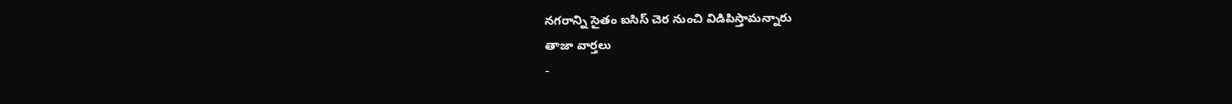నగరాన్ని సైతం ఐసిస్ చెర నుంచి విడిపిస్తామన్నారు
తాజా వార్తలు
-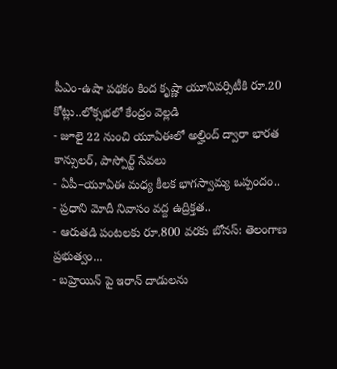పీఎం-ఉషా పథకం కింద కృష్ణా యూనివర్సిటీకి రూ.20 కోట్లు..లోక్సభలో కేంద్రం వెల్లడి
- జూలై 22 నుంచి యూఏఈలో అల్హింద్ ద్వారా భారత కాన్సులర్, పాస్పోర్ట్ సేవలు
- ఏపీ–యూఏఈ మధ్య కీలక భాగస్వామ్య ఒప్పందం..
- ప్రధాని మోదీ నివాసం వద్ద ఉద్రిక్తత..
- ఆరుతడి పంటలకు రూ.800 వరకు బోనస్: తెలంగాణ ప్రభుత్వం...
- బహ్రెయిన్ పై ఇరాన్ దాడులను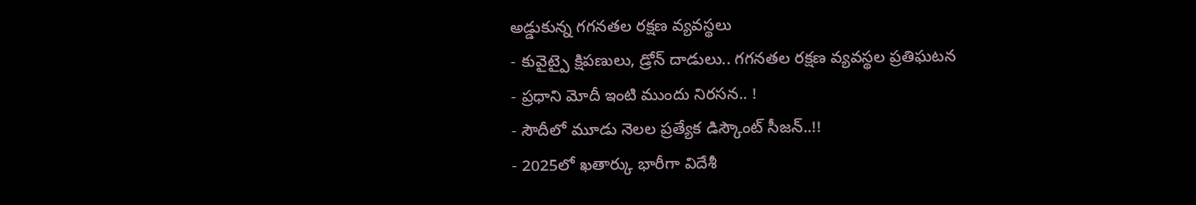అడ్డుకున్న గగనతల రక్షణ వ్యవస్థలు
- కువైట్పై క్షిపణులు, డ్రోన్ దాడులు.. గగనతల రక్షణ వ్యవస్థల ప్రతిఘటన
- ప్రధాని మోదీ ఇంటి ముందు నిరసన.. !
- సౌదీలో మూడు నెలల ప్రత్యేక డిస్కౌంట్ సీజన్..!!
- 2025లో ఖతార్కు భారీగా విదేశీ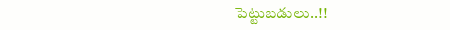పెట్టుబడులు..!!